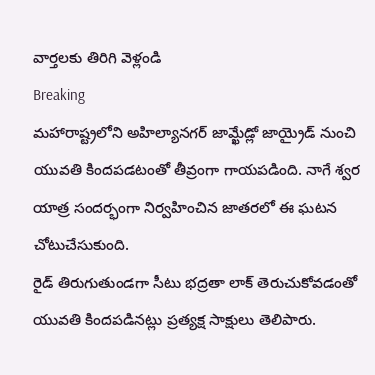వార్తలకు తిరిగి వెళ్లండి
Breaking
మహారాష్ట్రలోని అహిల్యానగర్ జామ్ఖేడ్లో జాయ్రైడ్ నుంచి యువతి కిందపడటంతో తీవ్రంగా గాయపడింది. నాగే శ్వర యాత్ర సందర్భంగా నిర్వహించిన జాతరలో ఈ ఘటన చోటుచేసుకుంది.
రైడ్ తిరుగుతుండగా సీటు భద్రతా లాక్ తెరుచుకోవడంతో యువతి కిందపడినట్లు ప్రత్యక్ష సాక్షులు తెలిపారు.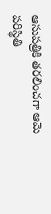ఆసుపత్రికి తరలించగా ఆమె పరిస్థితి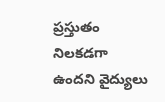ప్రస్తుతం నిలకడగా ఉందని వైద్యులు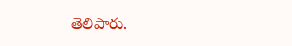తెలిపారు.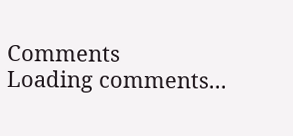Comments
Loading comments...